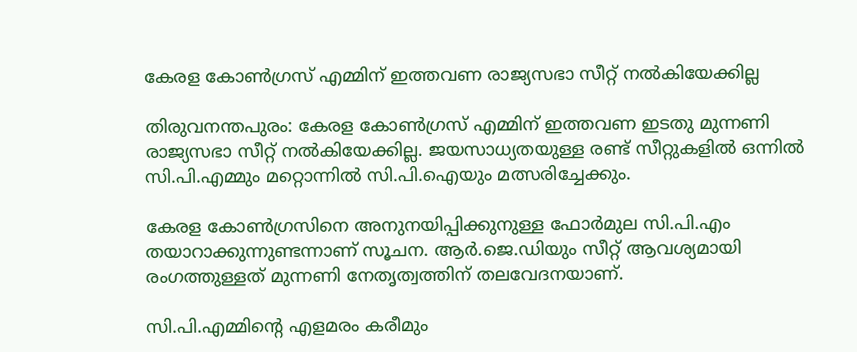കേരള കോൺഗ്രസ് എമ്മിന് ഇത്തവണ രാജ്യസഭാ സീറ്റ് നൽകിയേക്കില്ല

തിരുവനന്തപുരം: കേരള കോൺഗ്രസ് എമ്മിന് ഇത്തവണ ഇടതു മുന്നണി രാജ്യസഭാ സീറ്റ് നൽകിയേക്കില്ല. ജയസാധ്യതയുള്ള രണ്ട് സീറ്റുകളിൽ ഒന്നിൽ സി.പി.എമ്മും മറ്റൊന്നിൽ സി.പി.ഐയും മത്സരിച്ചേക്കും.

കേരള കോൺഗ്രസിനെ അനുനയിപ്പിക്കുനുള്ള ഫോർമുല സി.പി.എം തയാറാക്കുന്നുണ്ടന്നാണ് സൂചന. ആർ.ജെ.ഡിയും സീറ്റ് ആവശ്യമായി രംഗത്തുള്ളത് മുന്നണി നേതൃത്വത്തിന് തലവേദനയാണ്.

സി.പി.എമ്മിന്റെ എളമരം കരീമും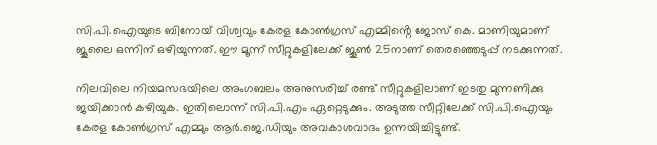സി.പി.ഐയുടെ ബിനോയ് വിശ്വവും കേരള കോൺഗ്രസ് എമ്മിൻ്റെ ജോസ് കെ. മാണിയുമാണ് ജൂലൈ ഒന്നിന് ഒഴിയുന്നത്. ഈ മൂന്ന് സീറ്റുകളിലേക്ക് ജൂൺ 25നാണ് തെരഞ്ഞെടുപ്പ് നടക്കുന്നത്.

നിലവിലെ നിയമസഭയിലെ അംഗബലം അനുസരിച്ച് രണ്ട് സീറ്റുകളിലാണ് ഇടതു മുന്നണിക്കു ജയിക്കാൻ കഴിയുക. ഇതിലൊന്ന് സി.പി.എം ഏറ്റെടുക്കും. അടുത്ത സീറ്റിലേക്ക് സി.പി.ഐയും കേരള കോൺഗ്രസ് എമ്മും ആർ.ജെ.ഡിയും അവകാശവാദം ഉന്നയിച്ചിട്ടുണ്ട്.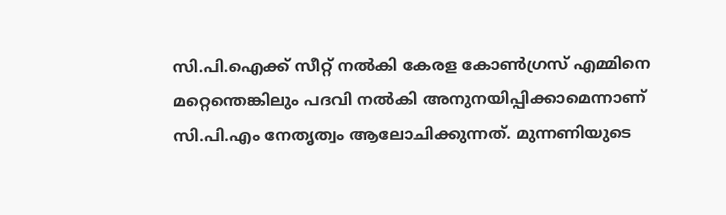സി.പി.ഐക്ക് സീറ്റ് നൽകി കേരള കോൺഗ്രസ് എമ്മിനെ മറ്റെന്തെങ്കിലും പദവി നൽകി അനുനയിപ്പിക്കാമെന്നാണ് സി.പി.എം നേതൃത്വം ആലോചിക്കുന്നത്. മുന്നണിയുടെ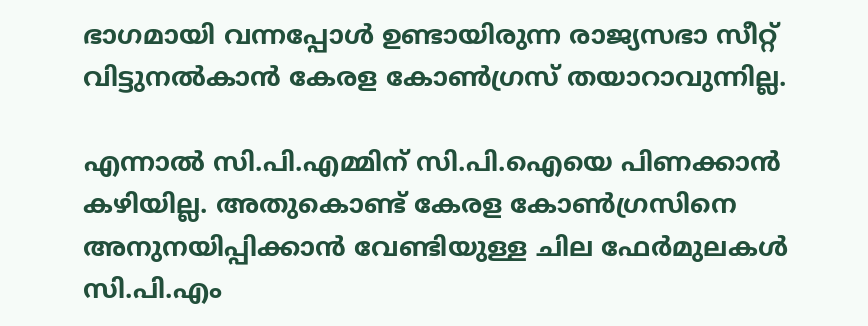ഭാഗമായി വന്നപ്പോൾ ഉണ്ടായിരുന്ന രാജ്യസഭാ സീറ്റ് വിട്ടുനൽകാൻ കേരള കോൺഗ്രസ് തയാറാവുന്നില്ല.

എന്നാൽ സി.പി.എമ്മിന് സി.പി.ഐയെ പിണക്കാൻ കഴിയില്ല. അതുകൊണ്ട് കേരള കോൺഗ്രസിനെ അനുനയിപ്പിക്കാൻ വേണ്ടിയുള്ള ചില ഫേർമുലകൾ സി.പി.എം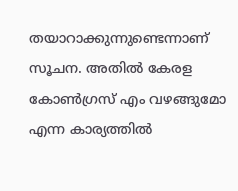തയാറാക്കുന്നുണ്ടെന്നാണ് സൂചന. അതിൽ കേരള കോൺഗ്രസ് എം വഴങ്ങുമോ എന്ന കാര്യത്തിൽ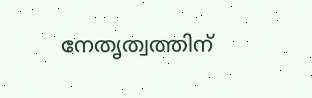നേതൃത്വത്തിന്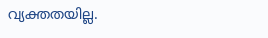വ്യക്തതയില്ല.